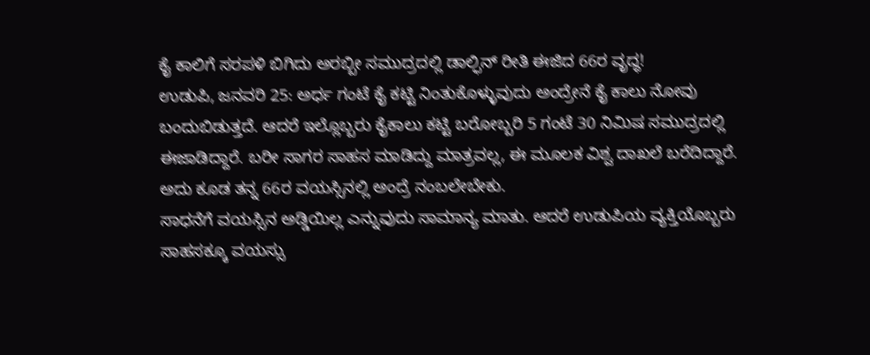ಕೈ ಕಾಲಿಗೆ ಸರಪಳಿ ಬಿಗಿದು ಅರಬ್ಬೀ ಸಮುದ್ರದಲ್ಲಿ ಡಾಲ್ಫಿನ್ ರೀತಿ ಈಜಿದ 66ರ ವೃದ್ಧ!
ಉಡುಪಿ, ಜನವರಿ 25: ಅರ್ಧ ಗಂಟೆ ಕೈ ಕಟ್ಟಿ ನಿಂತುಕೊಳ್ಳುವುದು ಅಂದ್ರೇನೆ ಕೈ ಕಾಲು ನೋವು ಬಂದುಬಿಡುತ್ತದೆ. ಆದರೆ ಇಲ್ಲೊಬ್ಬರು ಕೈಕಾಲು ಕಟ್ಟಿ ಬರೋಬ್ಬರಿ 5 ಗಂಟೆ 30 ನಿಮಿಷ ಸಮುದ್ರದಲ್ಲಿ ಈಜಾಡಿದ್ದಾರೆ. ಬರೀ ಸಾಗರ ಸಾಹಸ ಮಾಡಿದ್ದು ಮಾತ್ರವಲ್ಲ, ಈ ಮೂಲಕ ವಿಶ್ವ ದಾಖಲೆ ಬರೆದಿದ್ದಾರೆ. ಅದು ಕೂಡ ತನ್ನ 66ರ ವಯಸ್ಸಿನಲ್ಲಿ ಅಂದ್ರೆ ನಂಬಲೇಬೇಕು.
ಸಾಧನೆಗೆ ವಯಸ್ಸಿನ ಅಡ್ಡಿಯಿಲ್ಲ ಎನ್ನುವುದು ಸಾಮಾನ್ಯ ಮಾತು. ಆದರೆ ಉಡುಪಿಯ ವ್ಯಕ್ತಿಯೊಬ್ಬರು ಸಾಹಸಕ್ಕೂ ವಯಸ್ಸು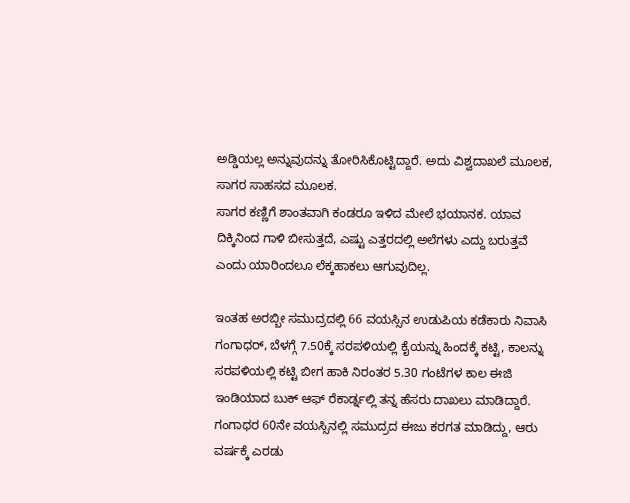ಅಡ್ಡಿಯಲ್ಲ ಅನ್ನುವುದನ್ನು ತೋರಿಸಿಕೊಟ್ಟಿದ್ದಾರೆ. ಅದು ವಿಶ್ವದಾಖಲೆ ಮೂಲಕ, ಸಾಗರ ಸಾಹಸದ ಮೂಲಕ.
ಸಾಗರ ಕಣ್ಣಿಗೆ ಶಾಂತವಾಗಿ ಕಂಡರೂ ಇಳಿದ ಮೇಲೆ ಭಯಾನಕ. ಯಾವ ದಿಕ್ಕಿನಿಂದ ಗಾಳಿ ಬೀಸುತ್ತದೆ, ಎಷ್ಟು ಎತ್ತರದಲ್ಲಿ ಅಲೆಗಳು ಎದ್ದು ಬರುತ್ತವೆ ಎಂದು ಯಾರಿಂದಲೂ ಲೆಕ್ಕಹಾಕಲು ಆಗುವುದಿಲ್ಲ.

ಇಂತಹ ಅರಬ್ಬೀ ಸಮುದ್ರದಲ್ಲಿ 66 ವಯಸ್ಸಿನ ಉಡುಪಿಯ ಕಡೆಕಾರು ನಿವಾಸಿ ಗಂಗಾಧರ್, ಬೆಳಗ್ಗೆ 7.50ಕ್ಕೆ ಸರಪಳಿಯಲ್ಲಿ ಕೈಯನ್ನು ಹಿಂದಕ್ಕೆ ಕಟ್ಟಿ, ಕಾಲನ್ನು ಸರಪಳಿಯಲ್ಲಿ ಕಟ್ಟಿ ಬೀಗ ಹಾಕಿ ನಿರಂತರ 5.30 ಗಂಟೆಗಳ ಕಾಲ ಈಜಿ ಇಂಡಿಯಾದ ಬುಕ್ ಆಫ್ ರೆಕಾರ್ಡ್ನಲ್ಲಿ ತನ್ನ ಹೆಸರು ದಾಖಲು ಮಾಡಿದ್ದಾರೆ. ಗಂಗಾಧರ 60ನೇ ವಯಸ್ಸಿನಲ್ಲಿ ಸಮುದ್ರದ ಈಜು ಕರಗತ ಮಾಡಿದ್ದು, ಆರು ವರ್ಷಕ್ಕೆ ಎರಡು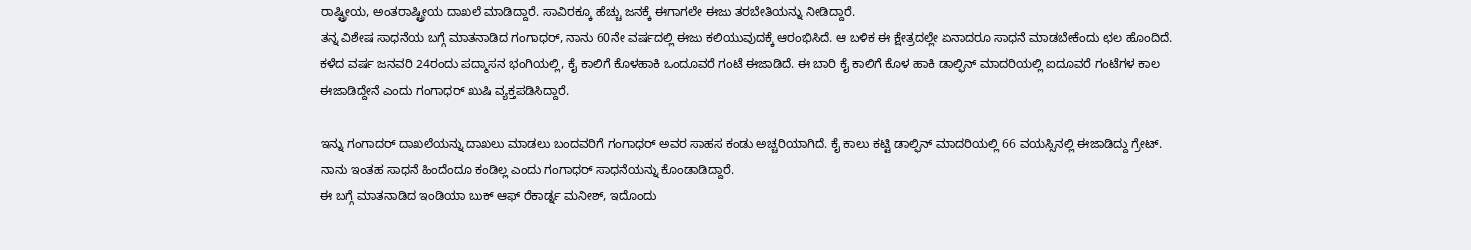ರಾಷ್ಟ್ರೀಯ, ಅಂತರಾಷ್ಟ್ರೀಯ ದಾಖಲೆ ಮಾಡಿದ್ದಾರೆ. ಸಾವಿರಕ್ಕೂ ಹೆಚ್ಚು ಜನಕ್ಕೆ ಈಗಾಗಲೇ ಈಜು ತರಬೇತಿಯನ್ನು ನೀಡಿದ್ದಾರೆ.
ತನ್ನ ವಿಶೇಷ ಸಾಧನೆಯ ಬಗ್ಗೆ ಮಾತನಾಡಿದ ಗಂಗಾಧರ್, ನಾನು 60ನೇ ವರ್ಷದಲ್ಲಿ ಈಜು ಕಲಿಯುವುದಕ್ಕೆ ಆರಂಭಿಸಿದೆ. ಆ ಬಳಿಕ ಈ ಕ್ಷೇತ್ರದಲ್ಲೇ ಏನಾದರೂ ಸಾಧನೆ ಮಾಡಬೇಕೆಂದು ಛಲ ಹೊಂದಿದೆ. ಕಳೆದ ವರ್ಷ ಜನವರಿ 24ರಂದು ಪದ್ಮಾಸನ ಭಂಗಿಯಲ್ಲಿ, ಕೈ ಕಾಲಿಗೆ ಕೊಳಹಾಕಿ ಒಂದೂವರೆ ಗಂಟೆ ಈಜಾಡಿದೆ. ಈ ಬಾರಿ ಕೈ ಕಾಲಿಗೆ ಕೊಳ ಹಾಕಿ ಡಾಲ್ಫಿನ್ ಮಾದರಿಯಲ್ಲಿ ಐದೂವರೆ ಗಂಟೆಗಳ ಕಾಲ ಈಜಾಡಿದ್ದೇನೆ ಎಂದು ಗಂಗಾಧರ್ ಖುಷಿ ವ್ಯಕ್ತಪಡಿಸಿದ್ದಾರೆ.

ಇನ್ನು ಗಂಗಾದರ್ ದಾಖಲೆಯನ್ನು ದಾಖಲು ಮಾಡಲು ಬಂದವರಿಗೆ ಗಂಗಾಧರ್ ಅವರ ಸಾಹಸ ಕಂಡು ಅಚ್ಚರಿಯಾಗಿದೆ. ಕೈ ಕಾಲು ಕಟ್ಟಿ ಡಾಲ್ಫಿನ್ ಮಾದರಿಯಲ್ಲಿ 66 ವಯಸ್ಸಿನಲ್ಲಿ ಈಜಾಡಿದ್ದು ಗ್ರೇಟ್. ನಾನು ಇಂತಹ ಸಾಧನೆ ಹಿಂದೆಂದೂ ಕಂಡಿಲ್ಲ ಎಂದು ಗಂಗಾಧರ್ ಸಾಧನೆಯನ್ನು ಕೊಂಡಾಡಿದ್ದಾರೆ.
ಈ ಬಗ್ಗೆ ಮಾತನಾಡಿದ ಇಂಡಿಯಾ ಬುಕ್ ಆಫ್ ರೆಕಾರ್ಡ್ನ ಮನೀಶ್, ಇದೊಂದು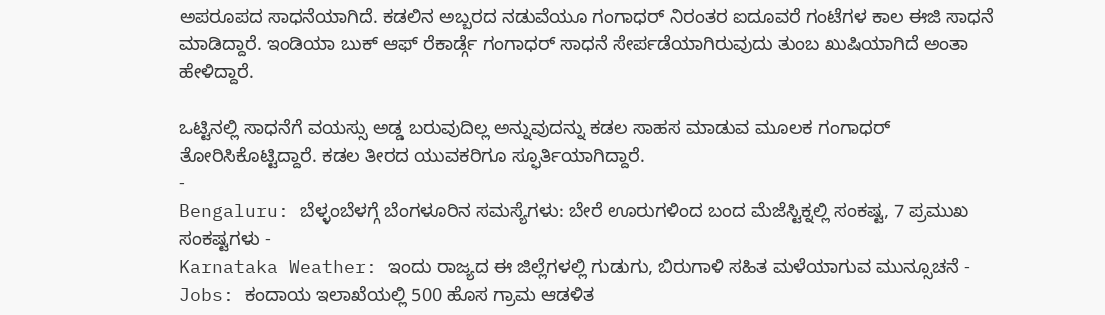ಅಪರೂಪದ ಸಾಧನೆಯಾಗಿದೆ. ಕಡಲಿನ ಅಬ್ಬರದ ನಡುವೆಯೂ ಗಂಗಾಧರ್ ನಿರಂತರ ಐದೂವರೆ ಗಂಟೆಗಳ ಕಾಲ ಈಜಿ ಸಾಧನೆ ಮಾಡಿದ್ದಾರೆ. ಇಂಡಿಯಾ ಬುಕ್ ಆಫ್ ರೆಕಾರ್ಡ್ಗೆ ಗಂಗಾಧರ್ ಸಾಧನೆ ಸೇರ್ಪಡೆಯಾಗಿರುವುದು ತುಂಬ ಖುಷಿಯಾಗಿದೆ ಅಂತಾ ಹೇಳಿದ್ದಾರೆ.

ಒಟ್ಟಿನಲ್ಲಿ ಸಾಧನೆಗೆ ವಯಸ್ಸು ಅಡ್ಡ ಬರುವುದಿಲ್ಲ ಅನ್ನುವುದನ್ನು ಕಡಲ ಸಾಹಸ ಮಾಡುವ ಮೂಲಕ ಗಂಗಾಧರ್ ತೋರಿಸಿಕೊಟ್ಟಿದ್ದಾರೆ. ಕಡಲ ತೀರದ ಯುವಕರಿಗೂ ಸ್ಫೂರ್ತಿಯಾಗಿದ್ದಾರೆ.
-
Bengaluru: ಬೆಳ್ಳಂಬೆಳಗ್ಗೆ ಬೆಂಗಳೂರಿನ ಸಮಸ್ಯೆಗಳು: ಬೇರೆ ಊರುಗಳಿಂದ ಬಂದ ಮೆಜೆಸ್ಟಿಕ್ನಲ್ಲಿ ಸಂಕಷ್ಟ, 7 ಪ್ರಮುಖ ಸಂಕಷ್ಟಗಳು -
Karnataka Weather: ಇಂದು ರಾಜ್ಯದ ಈ ಜಿಲ್ಲೆಗಳಲ್ಲಿ ಗುಡುಗು, ಬಿರುಗಾಳಿ ಸಹಿತ ಮಳೆಯಾಗುವ ಮುನ್ಸೂಚನೆ -
Jobs: ಕಂದಾಯ ಇಲಾಖೆಯಲ್ಲಿ 500 ಹೊಸ ಗ್ರಾಮ ಆಡಳಿತ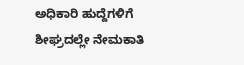ಅಧಿಕಾರಿ ಹುದ್ದೆಗಳಿಗೆ ಶೀಘ್ರದಲ್ಲೇ ನೇಮಕಾತಿ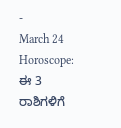-
March 24 Horoscope: ಈ 3 ರಾಶಿಗಳಿಗೆ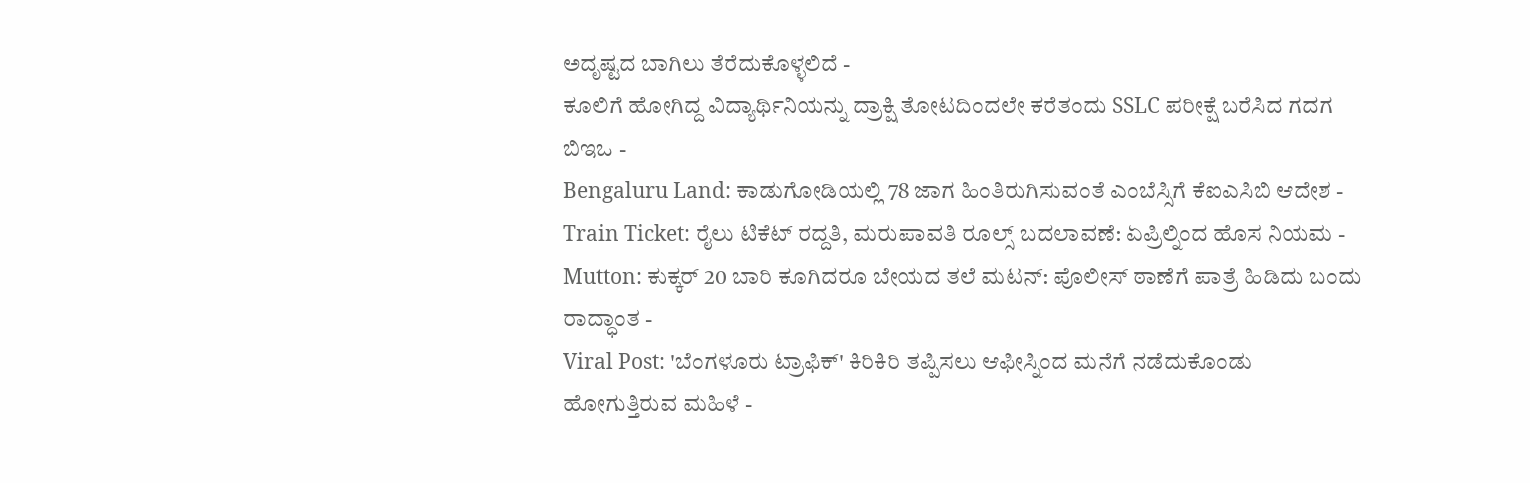ಅದೃಷ್ಟದ ಬಾಗಿಲು ತೆರೆದುಕೊಳ್ಳಲಿದೆ -
ಕೂಲಿಗೆ ಹೋಗಿದ್ದ ವಿದ್ಯಾರ್ಥಿನಿಯನ್ನು ದ್ರಾಕ್ಷಿ ತೋಟದಿಂದಲೇ ಕರೆತಂದು SSLC ಪರೀಕ್ಷೆ ಬರೆಸಿದ ಗದಗ ಬಿಇಒ -
Bengaluru Land: ಕಾಡುಗೋಡಿಯಲ್ಲಿ 78 ಜಾಗ ಹಿಂತಿರುಗಿಸುವಂತೆ ಎಂಬೆಸ್ಸಿಗೆ ಕೆಐಎಸಿಬಿ ಆದೇಶ -
Train Ticket: ರೈಲು ಟಿಕೆಟ್ ರದ್ದತಿ, ಮರುಪಾವತಿ ರೂಲ್ಸ್ ಬದಲಾವಣೆ: ಏಪ್ರಿಲ್ನಿಂದ ಹೊಸ ನಿಯಮ -
Mutton: ಕುಕ್ಕರ್ 20 ಬಾರಿ ಕೂಗಿದರೂ ಬೇಯದ ತಲೆ ಮಟನ್: ಪೊಲೀಸ್ ಠಾಣೆಗೆ ಪಾತ್ರೆ ಹಿಡಿದು ಬಂದು ರಾದ್ಧಾಂತ -
Viral Post: 'ಬೆಂಗಳೂರು ಟ್ರಾಫಿಕ್' ಕಿರಿಕಿರಿ ತಪ್ಪಿಸಲು ಆಫೀಸ್ನಿಂದ ಮನೆಗೆ ನಡೆದುಕೊಂಡು ಹೋಗುತ್ತಿರುವ ಮಹಿಳೆ -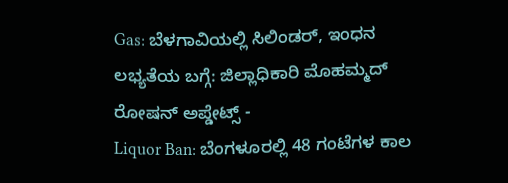Gas: ಬೆಳಗಾವಿಯಲ್ಲಿ ಸಿಲಿಂಡರ್, ಇಂಧನ ಲಭ್ಯತೆಯ ಬಗ್ಗೆ: ಜಿಲ್ಲಾಧಿಕಾರಿ ಮೊಹಮ್ಮದ್ ರೋಷನ್ ಅಪ್ಡೇಟ್ಸ್ -
Liquor Ban: ಬೆಂಗಳೂರಲ್ಲಿ 48 ಗಂಟೆಗಳ ಕಾಲ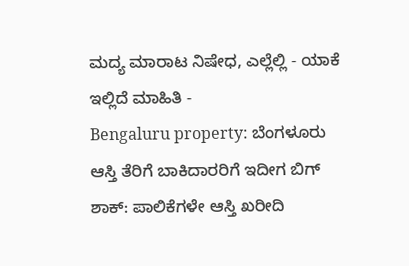ಮದ್ಯ ಮಾರಾಟ ನಿಷೇಧ, ಎಲ್ಲೆಲ್ಲಿ - ಯಾಕೆ ಇಲ್ಲಿದೆ ಮಾಹಿತಿ -
Bengaluru property: ಬೆಂಗಳೂರು ಆಸ್ತಿ ತೆರಿಗೆ ಬಾಕಿದಾರರಿಗೆ ಇದೀಗ ಬಿಗ್ ಶಾಕ್: ಪಾಲಿಕೆಗಳೇ ಆಸ್ತಿ ಖರೀದಿ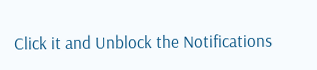Click it and Unblock the Notifications